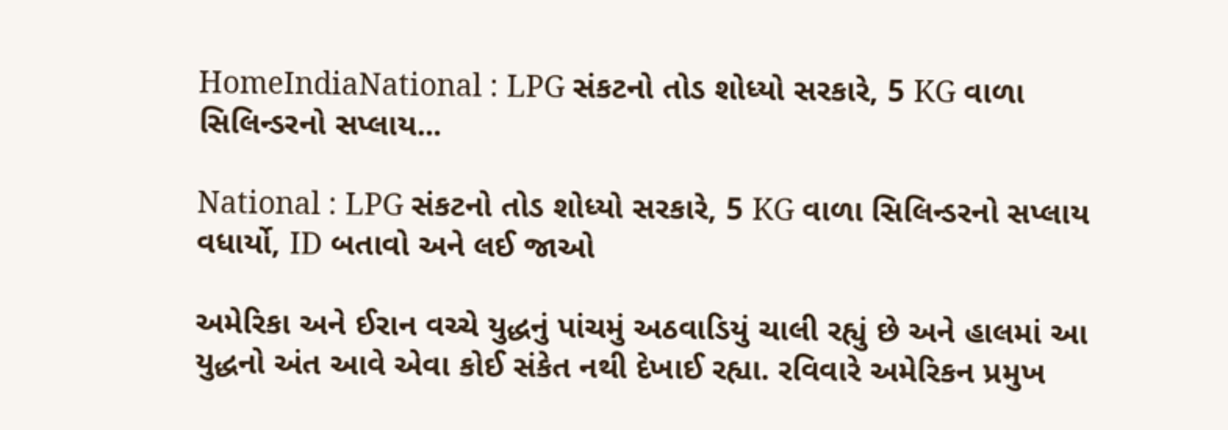HomeIndiaNational : LPG સંકટનો તોડ શોધ્યો સરકારે, 5 KG વાળા સિલિન્ડરનો સપ્લાય...

National : LPG સંકટનો તોડ શોધ્યો સરકારે, 5 KG વાળા સિલિન્ડરનો સપ્લાય વધાર્યો, ID બતાવો અને લઈ જાઓ

અમેરિકા અને ઈરાન વચ્ચે યુદ્ધનું પાંચમું અઠવાડિયું ચાલી રહ્યું છે અને હાલમાં આ યુદ્ધનો અંત આવે એવા કોઈ સંકેત નથી દેખાઈ રહ્યા. રવિવારે અમેરિકન પ્રમુખ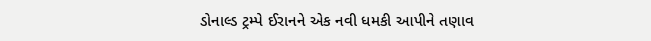ડોનાલ્ડ ટ્રમ્પે ઈરાનને એક નવી ધમકી આપીને તણાવ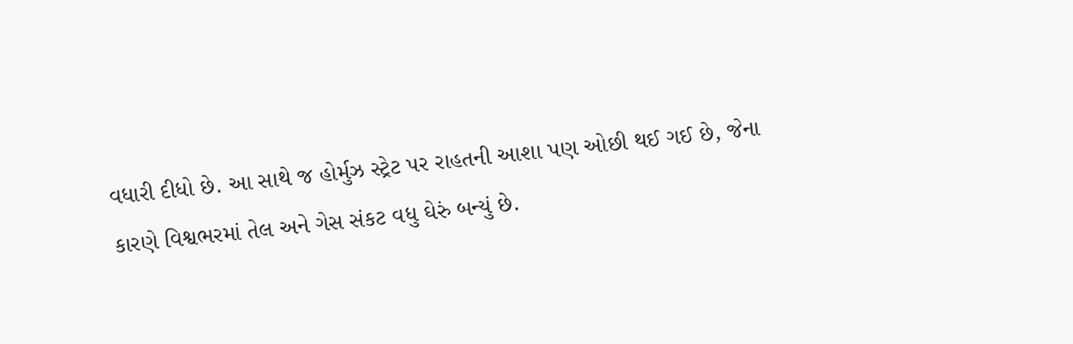વધારી દીધો છે. આ સાથે જ હોર્મુઝ સ્ટ્રેટ પર રાહતની આશા પણ ઓછી થઈ ગઈ છે, જેના કારણે વિશ્વભરમાં તેલ અને ગેસ સંકટ વધુ ઘેરું બન્યું છે.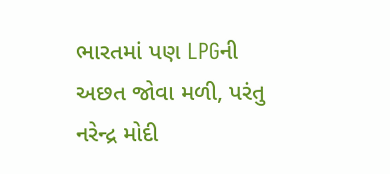ભારતમાં પણ LPGની અછત જોવા મળી, પરંતુ નરેન્દ્ર મોદી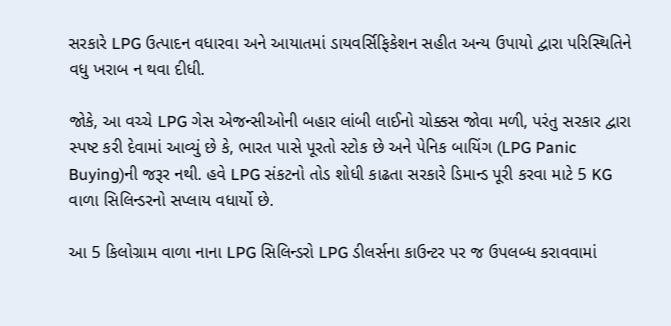સરકારે LPG ઉત્પાદન વધારવા અને આયાતમાં ડાયવર્સિફિકેશન સહીત અન્ય ઉપાયો દ્વારા પરિસ્થિતિને વધુ ખરાબ ન થવા દીધી.

જોકે, આ વચ્ચે LPG ગેસ એજન્સીઓની બહાર લાંબી લાઈનો ચોક્કસ જોવા મળી, પરંતુ સરકાર દ્વારા સ્પષ્ટ કરી દેવામાં આવ્યું છે કે, ભારત પાસે પૂરતો સ્ટોક છે અને પેનિક બાયિંગ (LPG Panic Buying)ની જરૂર નથી. હવે LPG સંકટનો તોડ શોધી કાઢતા સરકારે ડિમાન્ડ પૂરી કરવા માટે 5 KG વાળા સિલિન્ડરનો સપ્લાય વધાર્યો છે.

આ 5 કિલોગ્રામ વાળા નાના LPG સિલિન્ડરો LPG ડીલર્સના કાઉન્ટર પર જ ઉપલબ્ધ કરાવવામાં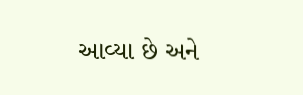આવ્યા છે અને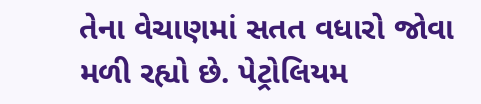તેના વેચાણમાં સતત વધારો જોવા મળી રહ્યો છે. પેટ્રોલિયમ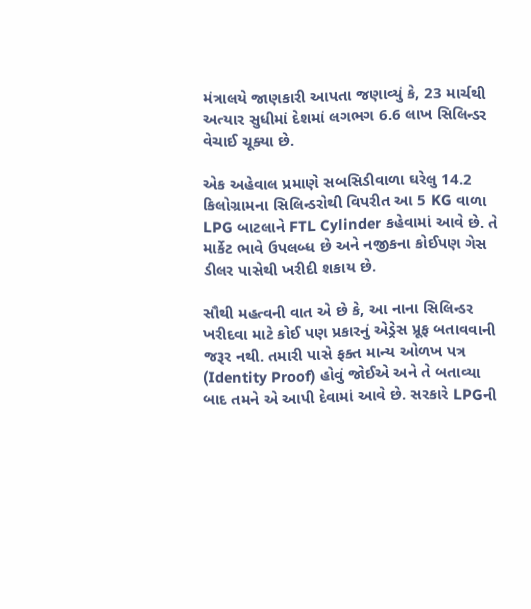મંત્રાલયે જાણકારી આપતા જણાવ્યું કે, 23 માર્ચથી અત્યાર સુધીમાં દેશમાં લગભગ 6.6 લાખ સિલિન્ડર વેચાઈ ચૂક્યા છે.

એક અહેવાલ પ્રમાણે સબસિડીવાળા ઘરેલુ 14.2 કિલોગ્રામના સિલિન્ડરોથી વિપરીત આ 5 KG વાળા LPG બાટલાને FTL Cylinder કહેવામાં આવે છે. તે માર્કેટ ભાવે ઉપલબ્ધ છે અને નજીકના કોઈપણ ગેસ ડીલર પાસેથી ખરીદી શકાય છે.

સૌથી મહત્વની વાત એ છે કે, આ નાના સિલિન્ડર ખરીદવા માટે કોઈ પણ પ્રકારનું એડ્રેસ પ્રૂફ બતાવવાની જરૂર નથી. તમારી પાસે ફક્ત માન્ય ઓળખ પત્ર (Identity Proof) હોવું જોઈએ અને તે બતાવ્યા બાદ તમને એ આપી દેવામાં આવે છે. સરકારે LPGની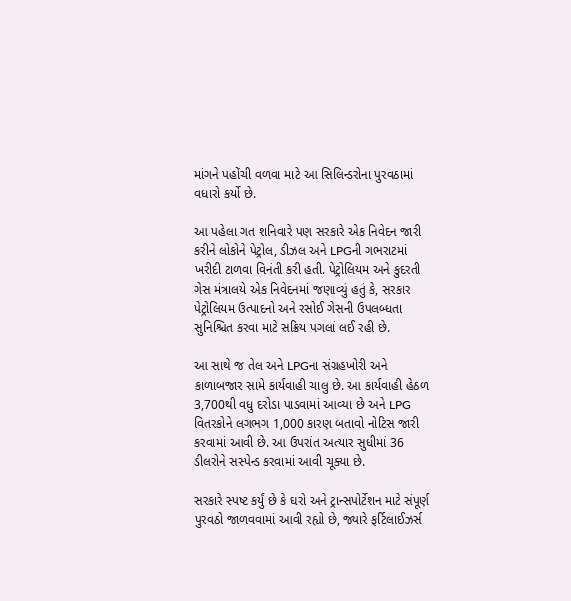માંગને પહોંચી વળવા માટે આ સિલિન્ડરોના પુરવઠામાં વધારો કર્યો છે.

આ પહેલા ગત શનિવારે પણ સરકારે એક નિવેદન જારી કરીને લોકોને પેટ્રોલ, ડીઝલ અને LPGની ગભરાટમાં ખરીદી ટાળવા વિનંતી કરી હતી. પેટ્રોલિયમ અને કુદરતી ગેસ મંત્રાલયે એક નિવેદનમાં જણાવ્યું હતું કે, સરકાર પેટ્રોલિયમ ઉત્પાદનો અને રસોઈ ગેસની ઉપલબ્ધતા સુનિશ્ચિત કરવા માટે સક્રિય પગલાં લઈ રહી છે.

આ સાથે જ તેલ અને LPGના સંગ્રહખોરી અને કાળાબજાર સામે કાર્યવાહી ચાલુ છે. આ કાર્યવાહી હેઠળ 3,700થી વધુ દરોડા પાડવામાં આવ્યા છે અને LPG વિતરકોને લગભગ 1,000 કારણ બતાવો નોટિસ જારી કરવામાં આવી છે. આ ઉપરાંત અત્યાર સુધીમાં 36 ડીલરોને સસ્પેન્ડ કરવામાં આવી ચૂક્યા છે.

સરકારે સ્પષ્ટ કર્યું છે કે ઘરો અને ટ્રાન્સપોર્ટેશન માટે સંપૂર્ણ પુરવઠો જાળવવામાં આવી રહ્યો છે, જ્યારે ફર્ટિલાઈઝર્સ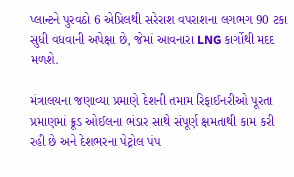પ્લાન્ટને પુરવઠો 6 એપ્રિલથી સરેરાશ વપરાશના લગભગ 90 ટકા સુધી વધવાની અપેક્ષા છે, જેમાં આવનારા LNG કાર્ગોથી મદદ મળશે.

મંત્રાલયના જણાવ્યા પ્રમાણે દેશની તમામ રિફાઈનરીઓ પૂરતા પ્રમાણમાં ક્રૂડ ઓઈલના ભંડાર સાથે સંપૂર્ણ ક્ષમતાથી કામ કરી રહી છે અને દેશભરના પેટ્રોલ પંપ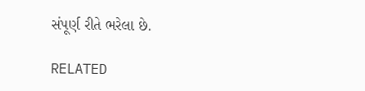સંપૂર્ણ રીતે ભરેલા છે.

RELATED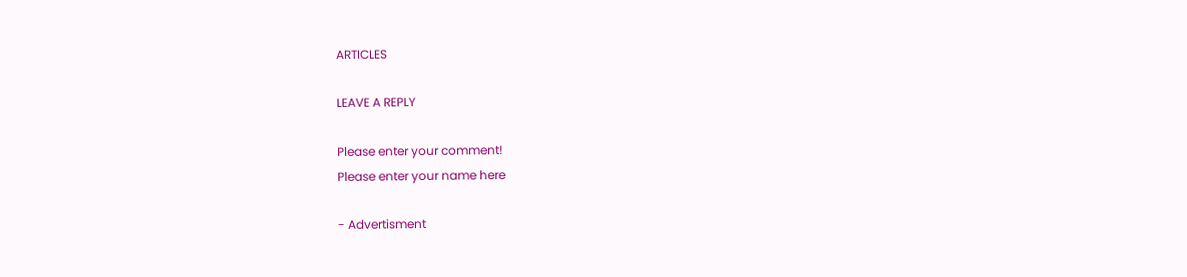ARTICLES

LEAVE A REPLY

Please enter your comment!
Please enter your name here

- Advertisment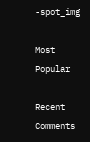-spot_img

Most Popular

Recent Comments